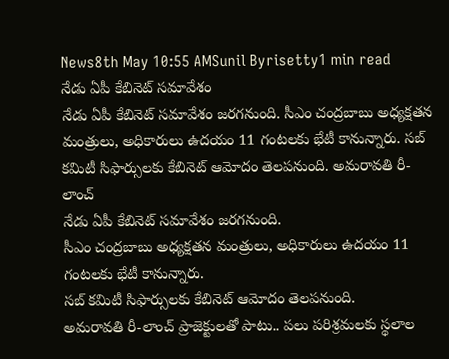News8th May 10:55 AMSunil Byrisetty1 min read
నేడు ఏపీ కేబినెట్ సమావేశం
నేడు ఏపీ కేబినెట్ సమావేశం జరగనుంది. సీఎం చంద్రబాబు అధ్యక్షతన మంత్రులు, అధికారులు ఉదయం 11 గంటలకు భేటీ కానున్నారు. సబ్ కమిటీ సిఫార్సులకు కేబినెట్ ఆమోదం తెలపనుంది. అమరావతి రీ-లాంచ్
నేడు ఏపీ కేబినెట్ సమావేశం జరగనుంది.
సీఎం చంద్రబాబు అధ్యక్షతన మంత్రులు, అధికారులు ఉదయం 11 గంటలకు భేటీ కానున్నారు.
సబ్ కమిటీ సిఫార్సులకు కేబినెట్ ఆమోదం తెలపనుంది.
అమరావతి రీ-లాంచ్ ప్రాజెక్టులతో పాటు.. పలు పరిశ్రమలకు స్థలాల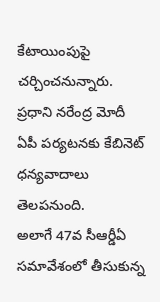కేటాయింపుపై చర్చించనున్నారు.
ప్రధాని నరేంద్ర మోదీ ఏపీ పర్యటనకు కేబినెట్ ధన్యవాదాలు తెలపనుంది.
అలాగే 47వ సీఆర్డీఏ సమావేశంలో తీసుకున్న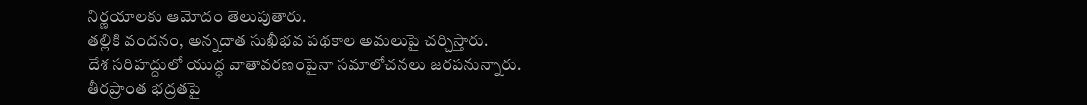నిర్ణయాలకు ఆమోదం తెలుపుతారు.
తల్లికి వందనం, అన్నదాత సుఖీభవ పథకాల అమలుపై చర్చిస్తారు.
దేశ సరిహద్దులో యుద్ధ వాతావరణంపైనా సమాలోచనలు జరపనున్నారు.
తీరప్రాంత భద్రతపై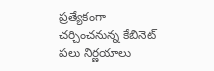ప్రత్యేకంగా చర్చించనున్న కేబినెట్ పలు నిర్ణయాలు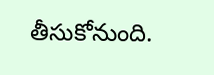తీసుకోనుంది.